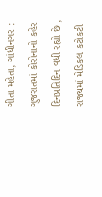ગીતા મહેતા, ગાંધીનગર : ગુજરાતમાં કોરોનાનો કહેર દિનપ્રતિદિન વધી રહ્યો છે , રાજ્યમાં મેડિકલ કટોકટી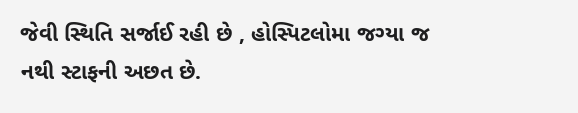જેવી સ્થિતિ સર્જાઈ રહી છે , હોસ્પિટલોમા જગ્યા જ નથી સ્ટાફની અછત છે.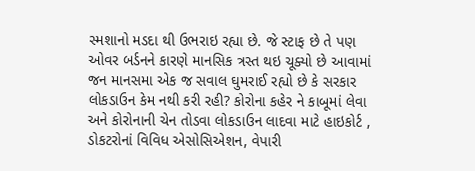સ્મશાનો મડદા થી ઉભરાઇ રહ્યા છે. જે સ્ટાફ છે તે પણ ઓવર બર્ડનને કારણે માનસિક ત્રસ્ત થઇ ચૂક્યો છે આવામાં જન માનસમા એક જ સવાલ ઘુમરાઈ રહ્યો છે કે સરકાર લોકડાઉન કેમ નથી કરી રહી? કોરોના કહેર ને કાબૂમાં લેવા અને કોરોનાની ચેન તોડવા લોકડાઉન લાદવા માટે હાઇકોર્ટ , ડોકટરોનાં વિવિધ એસોસિએશન, વેપારી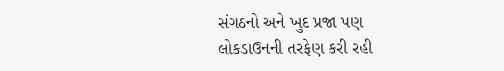સંગઠનો અને ખુદ પ્રજા પણ લોકડાઉનની તરફેણ કરી રહી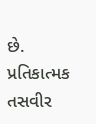છે. પ્રતિકાત્મક તસવીર